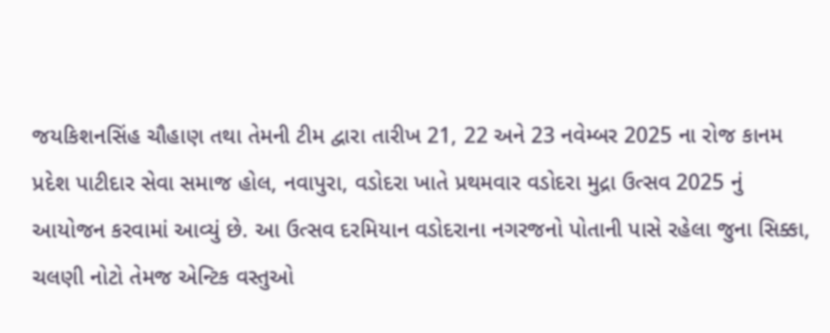જયકિશનસિંહ ચૌહાણ તથા તેમની ટીમ દ્વારા તારીખ 21, 22 અને 23 નવેમ્બર 2025 ના રોજ કાનમ પ્રદેશ પાટીદાર સેવા સમાજ હોલ, નવાપુરા, વડોદરા ખાતે પ્રથમવાર વડોદરા મુદ્રા ઉત્સવ 2025 નું આયોજન કરવામાં આવ્યું છે. આ ઉત્સવ દરમિયાન વડોદરાના નગરજનો પોતાની પાસે રહેલા જુના સિક્કા, ચલણી નોટો તેમજ એન્ટિક વસ્તુઓ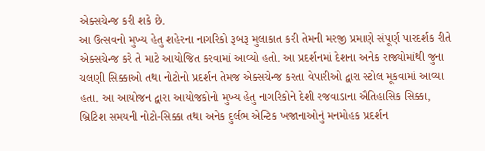એક્સચેન્જ કરી શકે છે.
આ ઉત્સવનો મુખ્ય હેતુ શહેરના નાગરિકો રૂબરૂ મુલાકાત કરી તેમની મરજી પ્રમાણે સંપૂર્ણ પારદર્શક રીતે એક્સચેન્જ કરે તે માટે આયોજિત કરવામાં આવ્યો હતો. આ પ્રદર્શનમાં દેશના અનેક રાજ્યોમાંથી જુના ચલણી સિક્કાઓ તથા નોટોનો પ્રદર્શન તેમજ એક્સચેન્જ કરતા વેપારીઓ દ્વારા સ્ટોલ મૂકવામાં આવ્યા હતા. આ આયોજન દ્વારા આયોજકોનો મુખ્ય હેતુ નાગરિકોને દેશી રજવાડાના ઐતિહાસિક સિક્કા, બ્રિટિશ સમયની નોટો-સિક્કા તથા અનેક દુર્લભ એન્ટિક ખજાનાઓનું મનમોહક પ્રદર્શન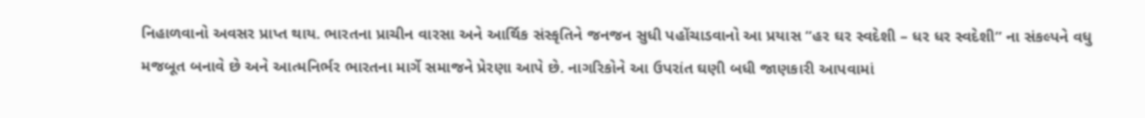નિહાળવાનો અવસર પ્રાપ્ત થાય. ભારતના પ્રાચીન વારસા અને આર્થિક સંસ્કૃતિને જનજન સુધી પહોંચાડવાનો આ પ્રયાસ “હર ઘર સ્વદેશી – ધર ધર સ્વદેશી” ના સંકલ્પને વધુ મજબૂત બનાવે છે અને આત્મનિર્ભર ભારતના માર્ગે સમાજને પ્રેરણા આપે છે. નાગરિકોને આ ઉપરાંત ઘણી બધી જાણકારી આપવામાં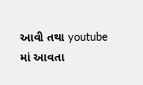આવી તથા youtube માં આવતા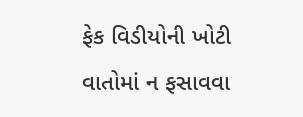ફેક વિડીયોની ખોટી વાતોમાં ન ફસાવવા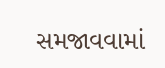સમજાવવામાં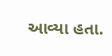આવ્યા હતા.